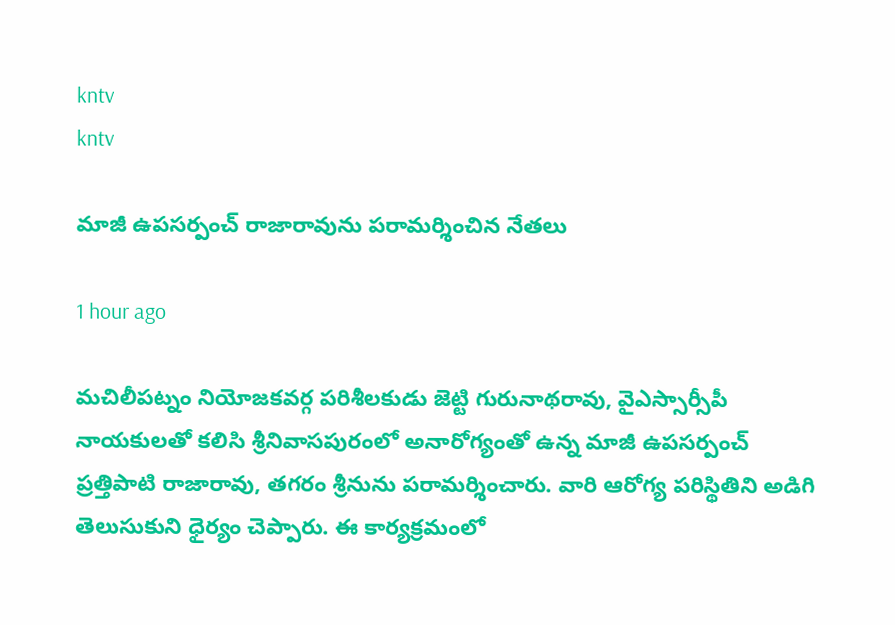kntv
kntv

మాజీ ఉపసర్పంచ్ రాజారావును పరామర్శించిన నేతలు

1 hour ago

మచిలీపట్నం నియోజకవర్గ పరిశీలకుడు జెట్టి గురునాథరావు, వైఎస్సార్సీపీ నాయకులతో కలిసి శ్రీనివాసపురంలో అనారోగ్యంతో ఉన్న మాజీ ఉపసర్పంచ్ ప్రత్తిపాటి రాజారావు, తగరం శ్రీనును పరామర్శించారు. వారి ఆరోగ్య పరిస్థితిని అడిగి తెలుసుకుని ధైర్యం చెప్పారు. ఈ కార్యక్రమంలో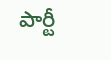పార్టీ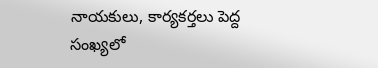నాయకులు, కార్యకర్తలు పెద్ద సంఖ్యలో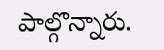పాల్గొన్నారు.